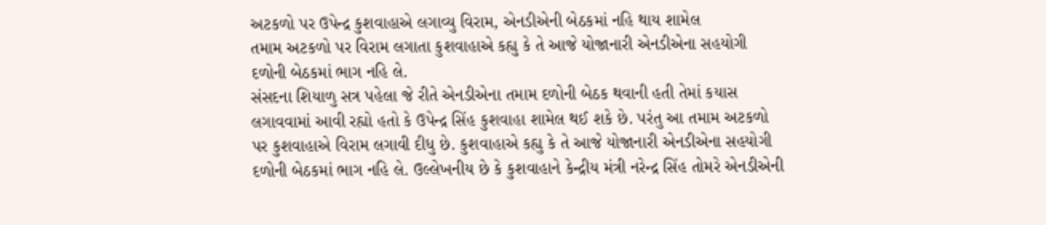અટકળો પર ઉપેન્દ્ર કુશવાહાએ લગાવ્યુ વિરામ, એનડીએની બેઠકમાં નહિ થાય શામેલ
તમામ અટકળો પર વિરામ લગાતા કુશવાહાએ કહ્યુ કે તે આજે યોજાનારી એનડીએના સહયોગી દળોની બેઠકમાં ભાગ નહિ લે.
સંસદના શિયાળુ સત્ર પહેલા જે રીતે એનડીએના તમામ દળોની બેઠક થવાની હતી તેમાં કયાસ લગાવવામાં આવી રહ્યો હતો કે ઉપેન્દ્ર સિંહ કુશવાહા શામેલ થઈ શકે છે. પરંતુ આ તમામ અટકળો પર કુશવાહાએ વિરામ લગાવી દીધુ છે. કુશવાહાએ કહ્યુ કે તે આજે યોજાનારી એનડીએના સહયોગી દળોની બેઠકમાં ભાગ નહિ લે. ઉલ્લેખનીય છે કે કુશવાહાને કેન્દ્રીય મંત્રી નરેન્દ્ર સિંહ તોમરે એનડીએની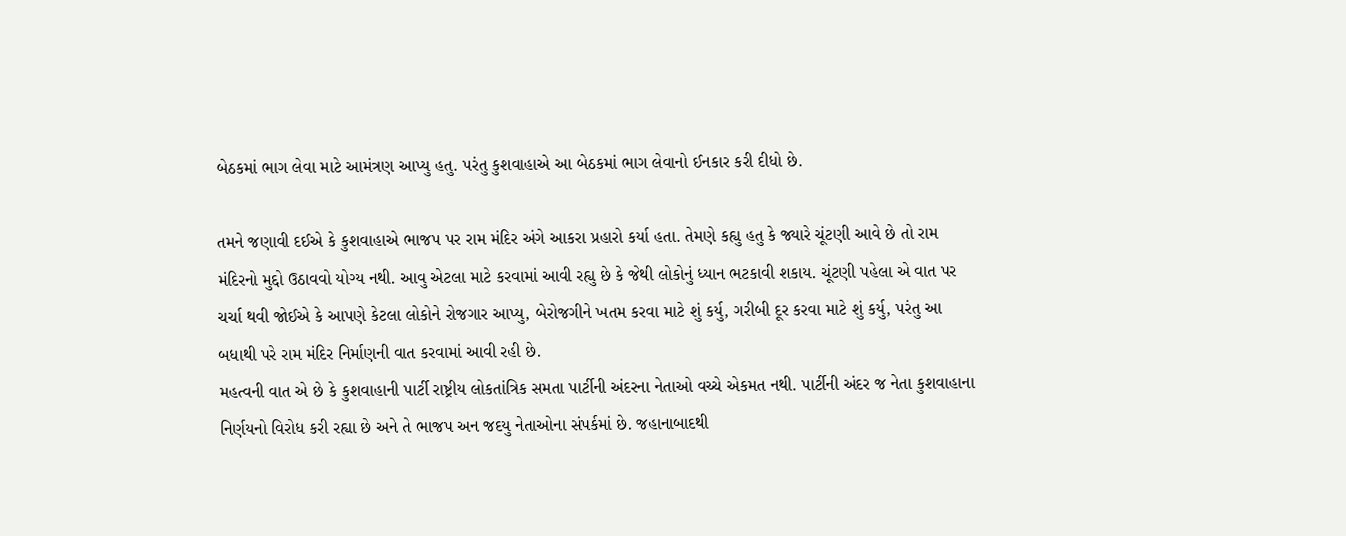બેઠકમાં ભાગ લેવા માટે આમંત્રણ આપ્યુ હતુ. પરંતુ કુશવાહાએ આ બેઠકમાં ભાગ લેવાનો ઈનકાર કરી દીધો છે.

તમને જણાવી દઈએ કે કુશવાહાએ ભાજપ પર રામ મંદિર અંગે આકરા પ્રહારો કર્યા હતા. તેમણે કહ્યુ હતુ કે જ્યારે ચૂંટણી આવે છે તો રામ મંદિરનો મુદ્દો ઉઠાવવો યોગ્ય નથી. આવુ એટલા માટે કરવામાં આવી રહ્યુ છે કે જેથી લોકોનું ધ્યાન ભટકાવી શકાય. ચૂંટણી પહેલા એ વાત પર ચર્ચા થવી જોઈએ કે આપણે કેટલા લોકોને રોજગાર આપ્યુ, બેરોજગીને ખતમ કરવા માટે શું કર્યુ, ગરીબી દૂર કરવા માટે શું કર્યુ, પરંતુ આ બધાથી પરે રામ મંદિર નિર્માણની વાત કરવામાં આવી રહી છે.
મહત્વની વાત એ છે કે કુશવાહાની પાર્ટી રાષ્ટ્રીય લોકતાંત્રિક સમતા પાર્ટીની અંદરના નેતાઓ વચ્ચે એકમત નથી. પાર્ટીની અંદર જ નેતા કુશવાહાના નિર્ણયનો વિરોધ કરી રહ્યા છે અને તે ભાજપ અન જદયુ નેતાઓના સંપર્કમાં છે. જહાનાબાદથી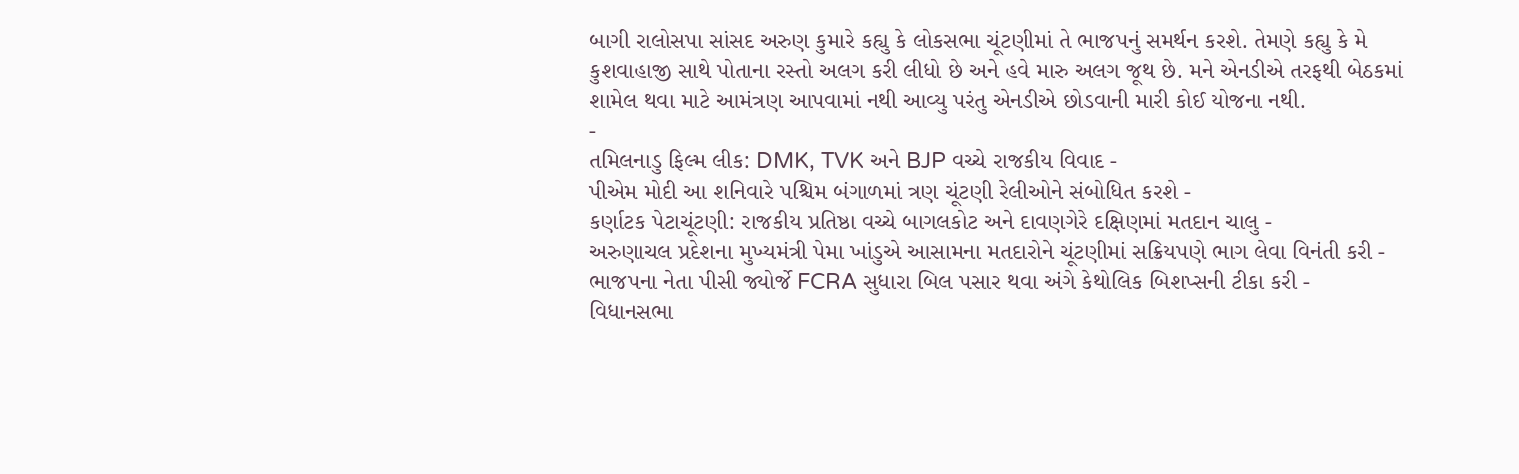બાગી રાલોસપા સાંસદ અરુણ કુમારે કહ્યુ કે લોકસભા ચૂંટણીમાં તે ભાજપનું સમર્થન કરશે. તેમણે કહ્યુ કે મે કુશવાહાજી સાથે પોતાના રસ્તો અલગ કરી લીધો છે અને હવે મારુ અલગ જૂથ છે. મને એનડીએ તરફથી બેઠકમાં શામેલ થવા માટે આમંત્રણ આપવામાં નથી આવ્યુ પરંતુ એનડીએ છોડવાની મારી કોઈ યોજના નથી.
-
તમિલનાડુ ફિલ્મ લીક: DMK, TVK અને BJP વચ્ચે રાજકીય વિવાદ -
પીએમ મોદી આ શનિવારે પશ્ચિમ બંગાળમાં ત્રણ ચૂંટણી રેલીઓને સંબોધિત કરશે -
કર્ણાટક પેટાચૂંટણી: રાજકીય પ્રતિષ્ઠા વચ્ચે બાગલકોટ અને દાવણગેરે દક્ષિણમાં મતદાન ચાલુ -
અરુણાચલ પ્રદેશના મુખ્યમંત્રી પેમા ખાંડુએ આસામના મતદારોને ચૂંટણીમાં સક્રિયપણે ભાગ લેવા વિનંતી કરી -
ભાજપના નેતા પીસી જ્યોર્જે FCRA સુધારા બિલ પસાર થવા અંગે કેથોલિક બિશપ્સની ટીકા કરી -
વિધાનસભા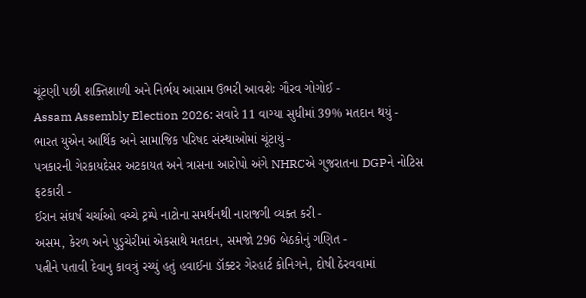ચૂંટણી પછી શક્તિશાળી અને નિર્ભય આસામ ઉભરી આવશેઃ ગૌરવ ગોગોઈ -
Assam Assembly Election 2026: સવારે 11 વાગ્યા સુધીમાં 39% મતદાન થયું -
ભારત યુએન આર્થિક અને સામાજિક પરિષદ સંસ્થાઓમાં ચૂંટાયું -
પત્રકારની ગેરકાયદેસર અટકાયત અને ત્રાસના આરોપો અંગે NHRCએ ગુજરાતના DGPને નોટિસ ફટકારી -
ઈરાન સંઘર્ષ ચર્ચાઓ વચ્ચે ટ્રમ્પે નાટોના સમર્થનથી નારાજગી વ્યક્ત કરી -
અસમ, કેરળ અને પુડુચેરીમાં એકસાથે મતદાન, સમજો 296 બેઠકોનું ગણિત -
પત્નીને પતાવી દેવાનુ કાવત્રું રચ્યું હતું હવાઈના ડૉક્ટર ગેરહાર્ટ કોનિગને, દોષી ઠેરવવામાં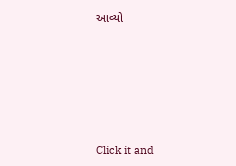આવ્યો









Click it and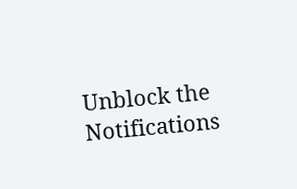Unblock the Notifications